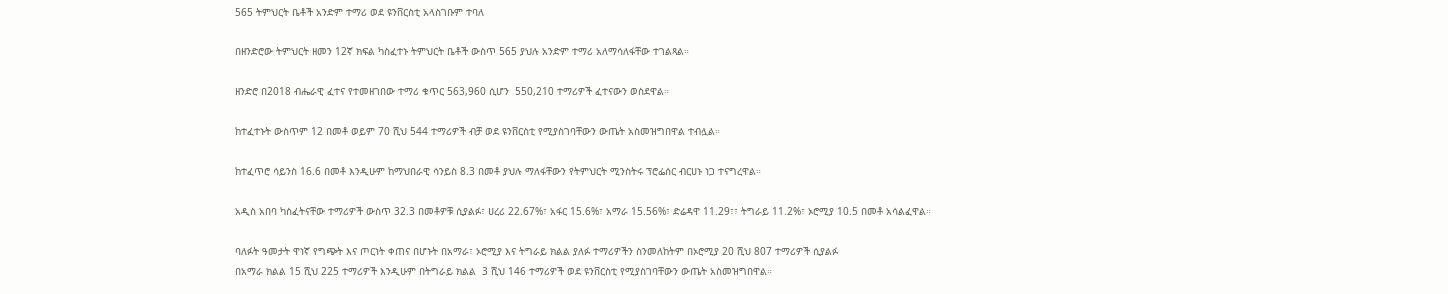565 ትምህርት ቤቶች አንድም ተማሪ ወደ ዩንቨርስቲ አላስገቡም ተባለ

በዘንድሮው ትምህርት ዘመን 12ኛ ክፍል ካስፈተኑ ትምህርት ቤቶች ውስጥ 565 ያህሉ አንድም ተማሪ አለማሳለፋቸው ተገልጻል።

ዘንድሮ በ2018 ብሔራዊ ፈተና የተመዘገበው ተማሪ ቁጥር 563,960 ሲሆን  550,210 ተማሪዎች ፈተናውን ወስደዋል።

ከተፈተኑት ውስጥም 12 በመቶ ወይም 70 ሺህ 544 ተማሪዎች ብቻ ወደ ዩንቨርስቲ የሚያስገባቸውን ውጤት አስመዝግበዋል ተብሏል።

ከተፈጥሮ ሳይንስ 16.6 በመቶ እንዲሁም ከማህበራዊ ሳንይስ 8.3 በመቶ ያህሉ ማለፋቸውን የትምህርት ሚንስትሩ ፕሮፌሰር ብርሀኑ ነጋ ተናግረዋል።

አዲስ አበባ ካስፈትናቸው ተማሪዎች ውስጥ 32.3 በመቶዎቹ ሲያልፉ፣ ሀረሪ 22.67%፣ አፋር 15.6%፣ አማራ 15.56%፣ ድሬዳዋ 11.29፣፣ ትግራይ 11.2%፣ ኦሮሚያ 10.5 በመቶ አሳልፈዋል።

ባለፉት ዓመታት ዋነኛ የግጭት እና ጦርነት ቀጠና በሆኑት በአማራ፣ ኦሮሚያ እና ትግራይ ክልል ያለፉ ተማሪዎችን ስንመለከትም በኦሮሚያ 20 ሺህ 807 ተማሪዎች ሲያልፉ
በአማራ ክልል 15 ሺህ 225 ተማሪዎች እንዲሁም በትግራይ ክልል  3 ሺህ 146 ተማሪዎች ወደ ዩንቨርስቲ የሚያስገባቸውን ውጤት አስመዝግበዋል።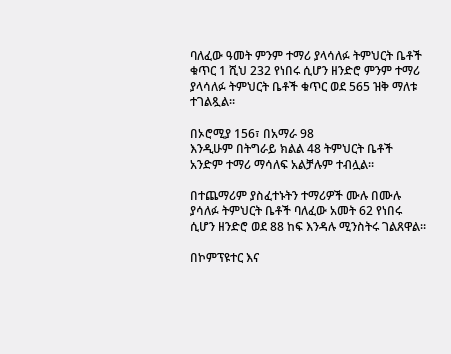ባለፈው ዓመት ምንም ተማሪ ያላሳለፉ ትምህርት ቤቶች ቁጥር 1 ሺህ 232 የነበሩ ሲሆን ዘንድሮ ምንም ተማሪ ያላሳለፉ ትምህርት ቤቶች ቁጥር ወደ 565 ዝቅ ማለቱ ተገልጿል።

በኦሮሚያ 156፣ በአማራ 98
እንዲሁም በትግራይ ክልል 48 ትምህርት ቤቶች አንድም ተማሪ ማሳለፍ አልቻሉም ተብሏል።

በተጨማሪም ያስፈተኑትን ተማሪዎች ሙሉ በሙሉ ያሳለፉ ትምህርት ቤቶች ባለፈው አመት 62 የነበሩ ሲሆን ዘንድሮ ወደ 88 ከፍ እንዳሉ ሚንስትሩ ገልጸዋል።

በኮምፕዩተር እና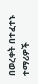በወረቀት በተፈተኑ ተማሪዎች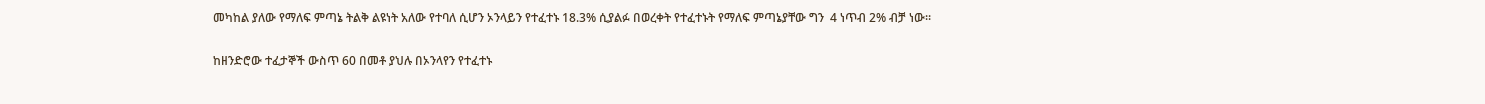መካከል ያለው የማለፍ ምጣኔ ትልቅ ልዩነት አለው የተባለ ሲሆን ኦንላይን የተፈተኑ 18.3% ሲያልፉ በወረቀት የተፈተኑት የማለፍ ምጣኔያቸው ግን  4 ነጥብ 2% ብቻ ነው።

ከዘንድሮው ተፈታኞች ውስጥ 60 በመቶ ያህሉ በኦንላየን የተፈተኑ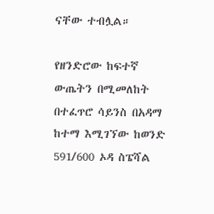ናቸው ተብሏል።

የዘንድሮው ከፍተኛ ውጤትን በሚመለከት በተፈጥሮ ሳይንስ በአዳማ ከተማ እሚገኘው ከወንድ 591/600 ኦዳ ስፔሻል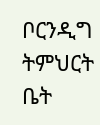ቦርንዲግ ትምህርት ቤት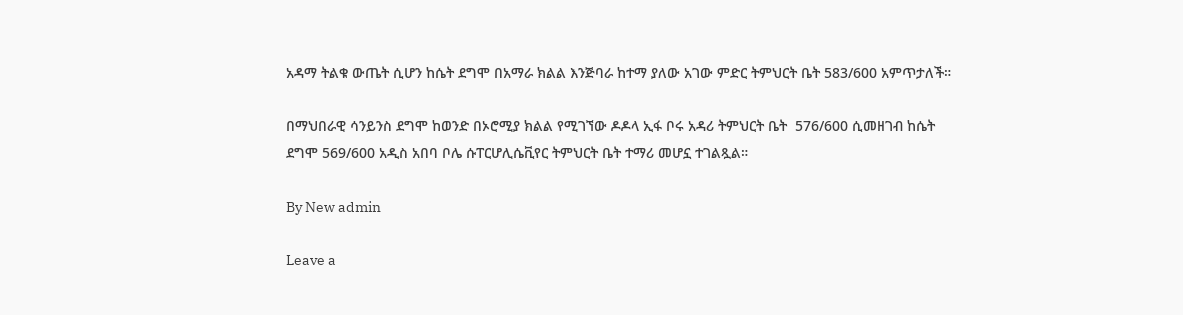አዳማ ትልቁ ውጤት ሲሆን ከሴት ደግሞ በአማራ ክልል እንጅባራ ከተማ ያለው አገው ምድር ትምህርት ቤት 583/600 አምጥታለች።

በማህበራዊ ሳንይንስ ደግሞ ከወንድ በኦሮሚያ ክልል የሚገኘው ዶዶላ ኢፋ ቦሩ አዳሪ ትምህርት ቤት  576/600 ሲመዘገብ ከሴት ደግሞ 569/600 አዲስ አበባ ቦሌ ሱፐርሆሊሴቪየር ትምህርት ቤት ተማሪ መሆኗ ተገልጿል።

By New admin

Leave a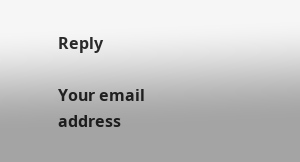Reply

Your email address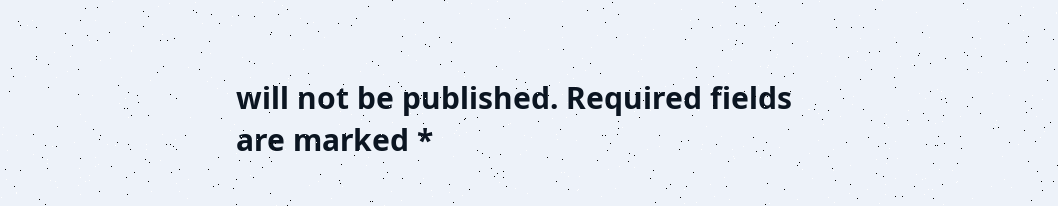will not be published. Required fields are marked *